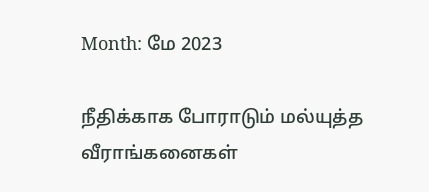Month: மே 2023

நீதிக்காக போராடும் மல்யுத்த வீராங்கனைகள்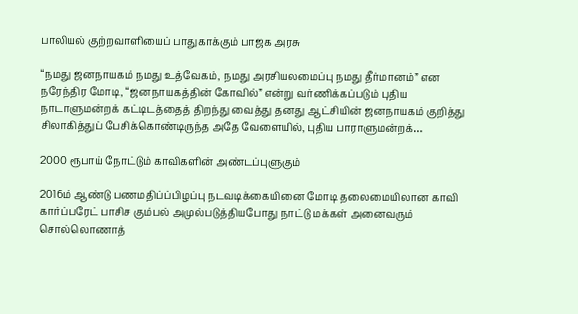பாலியல் குற்றவாளியைப் பாதுகாக்கும் பாஜக அரசு

“நமது ஜனநாயகம் நமது உத்வேகம், நமது அரசியலமைப்பு நமது தீர்மானம்” என நரேந்திர மோடி, “ஜனநாயகத்தின் கோவில்” என்று வர்ணிக்கப்படும் புதிய நாடாளுமன்றக் கட்டிடத்தைத் திறந்து வைத்து தனது ஆட்சியின் ஜனநாயகம் குறித்து சிலாகித்துப் பேசிக்கொண்டிருந்த அதே வேளையில், புதிய பாராளுமன்றக்…

2000 ரூபாய் நோட்டும் காவிகளின் அண்டப்புளுகும்

2016ம் ஆண்டு பணமதிப்ப்பிழப்பு நடவடிக்கையினை மோடி தலைமையிலான காவி கார்ப்பரேட் பாசிச கும்பல் அமுல்படுத்தியபோது நாட்டு மக்கள் அனைவரும் சொல்லொணாத்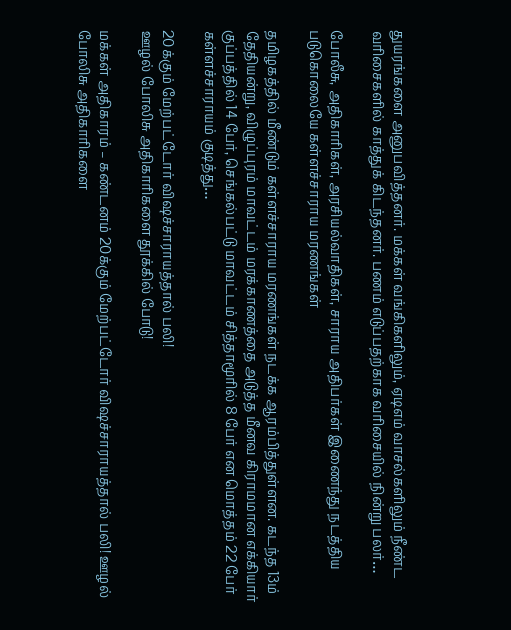துயரங்களை அனுபவித்தனர். மக்கள் வங்கிகளிலும், ஏடிஎம் வாசல்களிலும் நீண்ட வரிசைகளில் காத்துக் கிடந்தனர். பணம் எடுப்பதற்காக வரிசையில் நின்று பலர்…

போலீசு, அதிகாரிகள், அரசியல்வாதிகள், சாராய அதிபர்கள் இணைந்து நடத்திய படுகொலையே கள்ளச்சாராய மரணங்கள்

தமிழகத்தில் மீண்டும் கள்ளச்சாராய மரணங்கள் நடக்க ஆரம்பித்துள்ளன. கடந்த 13ம் தேதியன்று, விழுப்புரம் மாவட்டம் மரக்காணத்தை அடுத்த மீனவ கிராமமான எக்கியார் குப்பத்தில் 14 பேர், செங்கல்பட்டு மாவட்டம் சித்தாமூரில் 8 பேர் என மொத்தம் 22 பேர் கள்ளச்சாராயம் குடித்து…

20க்கும் மேற்பட்டோர் விஷச்சாராயத்தால் பலி!
ஊழல் போலிசு அதிகாரிகளை தூக்கில் போடு!

மக்கள் அதிகாரம் – கண்டனம் 20க்கும் மேற்பட்டோர் விஷச்சாராயத்தால் பலி! ஊழல் போலிசு அதிகாரிகளை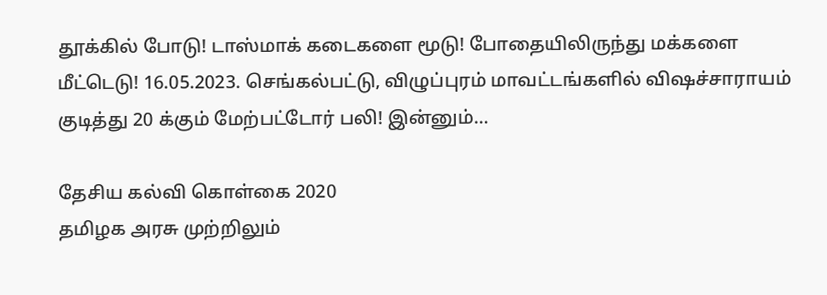தூக்கில் போடு! டாஸ்மாக் கடைகளை மூடு! போதையிலிருந்து மக்களை மீட்டெடு! 16.05.2023. செங்கல்பட்டு, விழுப்புரம் மாவட்டங்களில் விஷச்சாராயம் குடித்து 20 க்கும் மேற்பட்டோர் பலி! இன்னும்…

தேசிய கல்வி கொள்கை 2020
தமிழக அரசு முற்றிலும்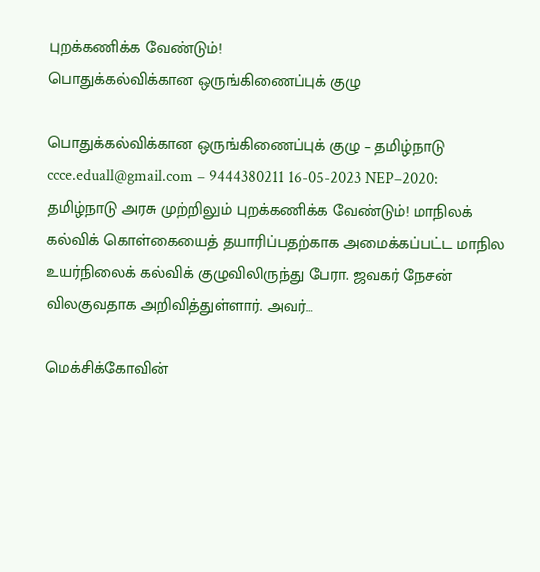புறக்கணிக்க வேண்டும்!
பொதுக்கல்விக்கான ஒருங்கிணைப்புக் குழு

பொதுக்கல்விக்கான ஒருங்கிணைப்புக் குழு – தமிழ்நாடு ccce.eduall@gmail.com – 9444380211 16-05-2023 NEP–2020: தமிழ்நாடு அரசு முற்றிலும் புறக்கணிக்க வேண்டும்! மாநிலக் கல்விக் கொள்கையைத் தயாரிப்பதற்காக அமைக்கப்பட்ட மாநில உயர்நிலைக் கல்விக் குழுவிலிருந்து பேரா. ஜவகர் நேசன் விலகுவதாக அறிவித்துள்ளார். அவர்…

மெக்சிக்கோவின்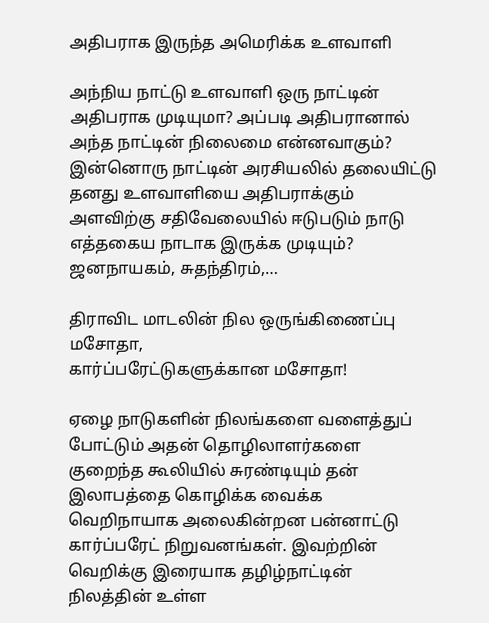அதிபராக இருந்த அமெரிக்க உளவாளி

அந்நிய நாட்டு உளவாளி ஒரு நாட்டின் அதிபராக முடியுமா? அப்படி அதிபரானால் அந்த நாட்டின் நிலைமை என்னவாகும்? இன்னொரு நாட்டின் அரசியலில் தலையிட்டு தனது உளவாளியை அதிபராக்கும் அளவிற்கு சதிவேலையில் ஈடுபடும் நாடு எத்தகைய நாடாக இருக்க முடியும்? ஜனநாயகம், சுதந்திரம்,…

திராவிட மாடலின் நில ஒருங்கிணைப்பு மசோதா,
கார்ப்பரேட்டுகளுக்கான மசோதா!

ஏழை நாடுகளின் நிலங்களை வளைத்துப் போட்டும் அதன் தொழிலாளர்களை குறைந்த கூலியில் சுரண்டியும் தன் இலாபத்தை கொழிக்க வைக்க வெறிநாயாக அலைகின்றன பன்னாட்டு கார்ப்பரேட் நிறுவனங்கள். இவற்றின் வெறிக்கு இரையாக தழிழ்நாட்டின் நிலத்தின் உள்ள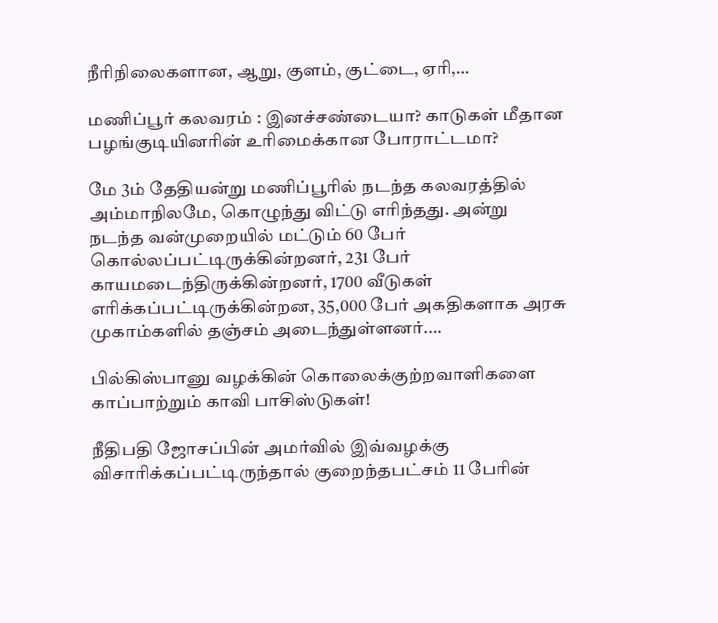நீரிநிலைகளான, ஆறு, குளம், குட்டை, ஏரி,…

மணிப்பூர் கலவரம் : இனச்சண்டையா? காடுகள் மீதான பழங்குடியினரின் உரிமைக்கான போராட்டமா?

மே 3ம் தேதியன்று மணிப்பூரில் நடந்த கலவரத்தில் அம்மாநிலமே, கொழுந்து விட்டு எரிந்தது. அன்று நடந்த வன்முறையில் மட்டும் 60 பேர் கொல்லப்பட்டிருக்கின்றனர், 231 பேர் காயமடைந்திருக்கின்றனர், 1700 வீடுகள் எரிக்கப்பட்டிருக்கின்றன, 35,000 பேர் அகதிகளாக அரசு முகாம்களில் தஞ்சம் அடைந்துள்ளனர்.…

பில்கிஸ்பானு வழக்கின் கொலைக்குற்றவாளிகளை காப்பாற்றும் காவி பாசிஸ்டுகள்!

நீதிபதி ஜோசப்பின் அமர்வில் இவ்வழக்கு விசாரிக்கப்பட்டிருந்தால் குறைந்தபட்சம் 11 பேரின்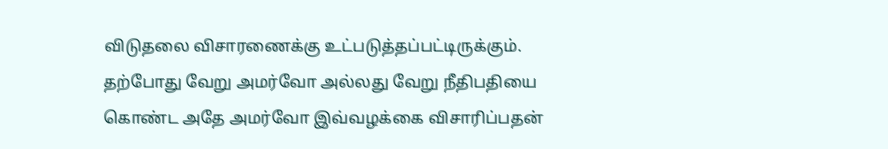விடுதலை விசாரணைக்கு உட்படுத்தப்பட்டிருக்கும். தற்போது வேறு அமர்வோ அல்லது வேறு நீதிபதியை கொண்ட அதே அமர்வோ இவ்வழக்கை விசாரிப்பதன்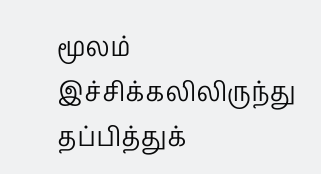மூலம் இச்சிக்கலிலிருந்து தப்பித்துக்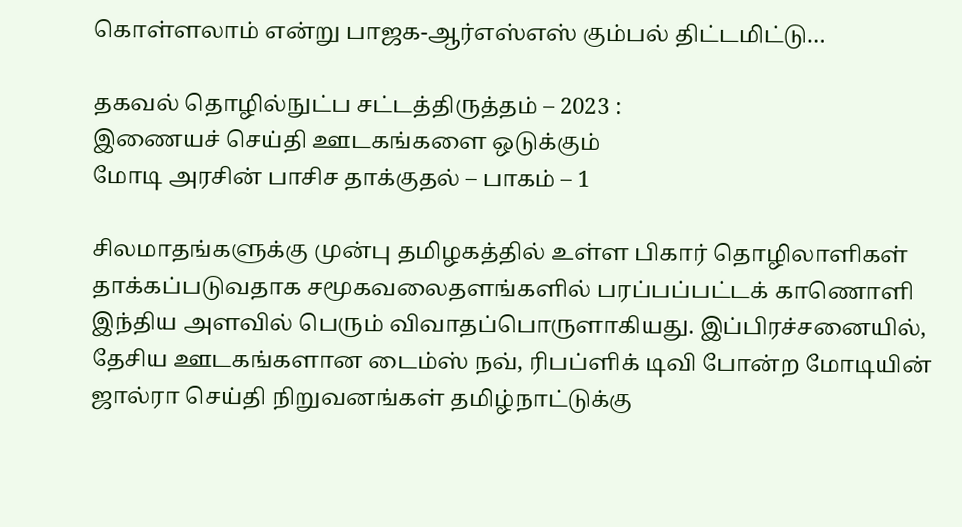கொள்ளலாம் என்று பாஜக-ஆர்எஸ்எஸ் கும்பல் திட்டமிட்டு…

தகவல் தொழில்நுட்ப சட்டத்திருத்தம் – 2023 :
இணையச் செய்தி ஊடகங்களை ஒடுக்கும்
மோடி அரசின் பாசிச தாக்குதல் – பாகம் – 1

சிலமாதங்களுக்கு முன்பு தமிழகத்தில் உள்ள பிகார் தொழிலாளிகள் தாக்கப்படுவதாக சமூகவலைதளங்களில் பரப்பப்பட்டக் காணொளி இந்திய அளவில் பெரும் விவாதப்பொருளாகியது. இப்பிரச்சனையில், தேசிய ஊடகங்களான டைம்ஸ் நவ், ரிபப்ளிக் டிவி போன்ற மோடியின் ஜால்ரா செய்தி நிறுவனங்கள் தமிழ்நாட்டுக்கு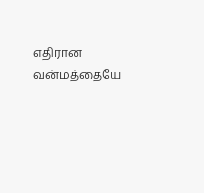எதிரான வன்மத்தையே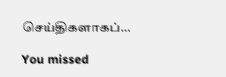செய்திகளாகப்…

You missed